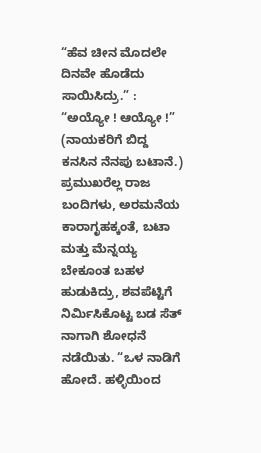“ಹೆವ ಚೀನ ಮೊದಲೇ ದಿನವೇ ಹೊಡೆದು ಸಾಯಿಸಿದ್ರು.” : “ಅಯ್ಯೋ ! ಆಯ್ಯೋ !” (ನಾಯಕರಿಗೆ ಬಿದ್ದ ಕನಸಿನ ನೆನಪು ಬಟಾನೆ.) ಪ್ರಮುಖರೆಲ್ಲ ರಾಜ ಬಂದಿಗಳು, ಅರಮನೆಯ ಕಾರಾಗೃಹಕ್ಕಂತೆ, ಬಟಾ ಮತ್ತು ಮೆನ್ನಯ್ಯ ಬೇಕೂಂತ ಬಹಳ ಹುಡುಕಿದ್ರು, ಶವಪೆಟ್ಟಿಗೆ ನಿರ್ಮಿಸಿಕೊಟ್ಟ ಬಡ ಸೆತ್ ನಾಗಾಗಿ ಶೋಧನೆ ನಡೆಯಿತು. “ಒಳ ನಾಡಿಗೆ ಹೋದೆ. ಹಳ್ಳಿಯಿಂದ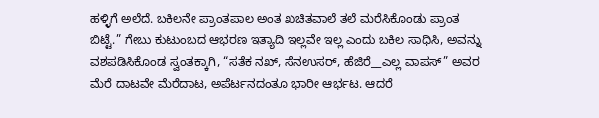ಹಳ್ಳಿಗೆ ಅಲೆದೆ. ಬಕಿಲನೇ ಪ್ರಾಂತಪಾಲ ಅಂತ ಖಚಿತವಾಲೆ ತಲೆ ಮರೆಸಿಕೊಂಡು ಪ್ರಾಂತ ಬಿಟ್ಟೆ.” ಗೇಬು ಕುಟುಂಬದ ಆಭರಣ ಇತ್ಯಾದಿ ಇಲ್ಲವೇ ಇಲ್ಲ ಎಂದು ಬಕಿಲ ಸಾಧಿಸಿ, ಅವನ್ನು ವಶಪಡಿಸಿಕೊಂಡ ಸ್ವಂತಕ್ಕಾಗಿ, “ಸತೆಕ ನಖ್, ಸೆನಉಸರ್, ಹೆಜಿರೆ__ಎಲ್ಲ ವಾಪಸ್” ಅವರ ಮೆರೆ ದಾಟವೇ ಮೆರೆದಾಟ, ಅಪೆರ್ಟನದಂತೂ ಭಾರೀ ಆರ್ಭಟ. ಆದರೆ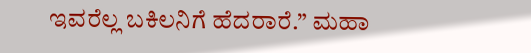ಇವರೆಲ್ಲ ಬಕಿಲನಿಗೆ ಹೆದರಾರೆ.” ಮಹಾ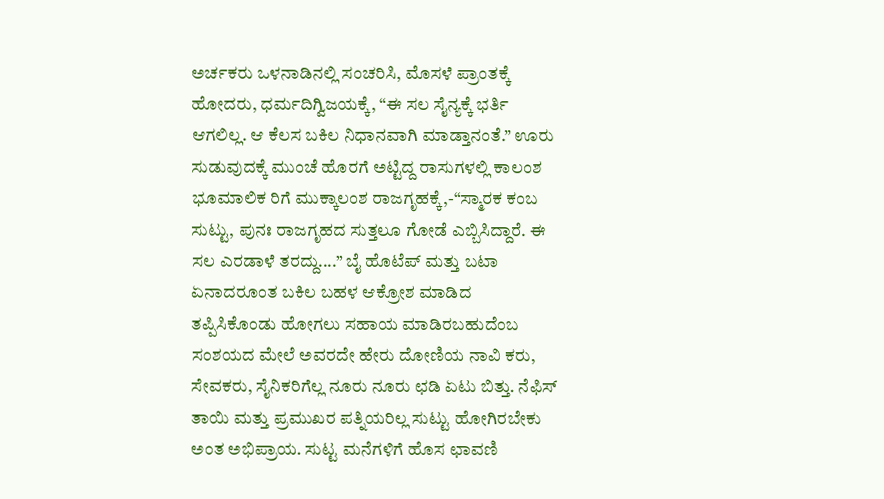ಅರ್ಚಕರು ಒಳನಾಡಿನಲ್ಲಿ ಸಂಚರಿಸಿ, ಮೊಸಳೆ ಪ್ರಾಂತಕ್ಕೆ ಹೋದರು, ಧರ್ಮದಿಗ್ವಿಜಯಕ್ಕೆ, “ಈ ಸಲ ಸೈನ್ಯಕ್ಕೆ ಭರ್ತಿ ಆಗಲಿಲ್ಲ. ಆ ಕೆಲಸ ಬಕಿಲ ನಿಧಾನವಾಗಿ ಮಾಡ್ತಾನಂತೆ.” ಊರು ಸುಡುವುದಕ್ಕೆ ಮುಂಚೆ ಹೊರಗೆ ಅಟ್ಟಿದ್ದ ರಾಸುಗಳಲ್ಲಿ ಕಾಲಂಶ ಭೂಮಾಲಿಕ ರಿಗೆ ಮುಕ್ಕಾಲಂಶ ರಾಜಗೃಹಕ್ಕೆ,-“ಸ್ಮಾರಕ ಕಂಬ ಸುಟ್ಟು, ಪುನಃ ರಾಜಗೃಹದ ಸುತ್ತಲೂ ಗೋಡೆ ಎಬ್ಬಿಸಿದ್ದಾರೆ. ಈ ಸಲ ಎರಡಾಳೆ ತರದ್ದು....” ಬೈ ಹೊಟೆಪ್ ಮತ್ತು ಬಟಾ ಏನಾದರೂಂತ ಬಕಿಲ ಬಹಳ ಆಕ್ರೋಶ ಮಾಡಿದ ತಪ್ಪಿಸಿಕೊಂಡು ಹೋಗಲು ಸಹಾಯ ಮಾಡಿರಬಹುದೆಂಬ ಸಂಶಯದ ಮೇಲೆ ಅವರದೇ ಹೇರು ದೋಣಿಯ ನಾವಿ ಕರು, ಸೇವಕರು, ಸೈನಿಕರಿಗೆಲ್ಲ ನೂರು ನೂರು ಛಡಿ ಏಟು ಬಿತ್ತು. ನೆಫಿಸ್ ತಾಯಿ ಮತ್ತು ಪ್ರಮುಖರ ಪತ್ನಿಯರಿಲ್ಲ ಸುಟ್ಟು ಹೋಗಿರಬೇಕು ಅಂತ ಅಭಿಪ್ರಾಯ. ಸುಟ್ಟ ಮನೆಗಳಿಗೆ ಹೊಸ ಛಾವಣಿ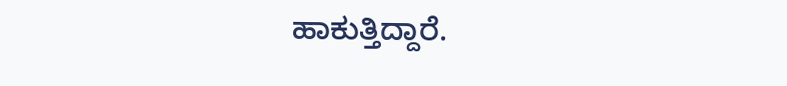ಹಾಕುತ್ತಿದ್ದಾರೆ.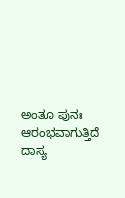ಅಂತೂ ಪುನಃ ಆರಂಭವಾಗುತ್ತಿದೆ ದಾಸ್ಯ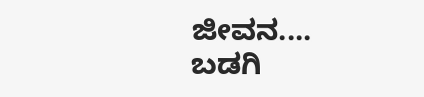ಜೀವನ....
ಬಡಗಿ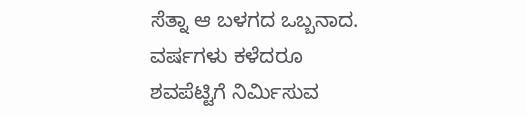ಸೆತ್ನಾ ಆ ಬಳಗದ ಒಬ್ಬನಾದ. ವರ್ಷಗಳು ಕಳೆದರೂ ಶವಪೆಟ್ಟಿಗೆ ನಿರ್ಮಿಸುವ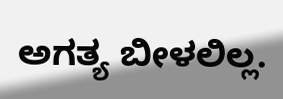ಅಗತ್ಯ ಬೀಳಲಿಲ್ಲ.